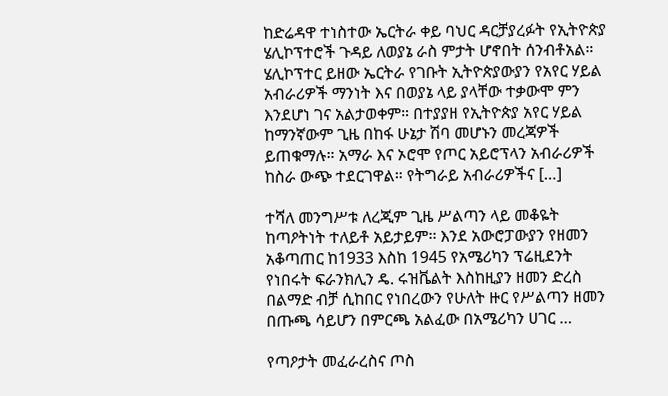ከድሬዳዋ ተነስተው ኤርትራ ቀይ ባህር ዳርቻያረፉት የኢትዮጵያ ሄሊኮፕተሮች ጉዳይ ለወያኔ ራስ ምታት ሆኖበት ሰንብቶአል። ሄሊኮፕተር ይዘው ኤርትራ የገቡት ኢትዮጵያውያን የአየር ሃይል አብራሪዎች ማንነት እና በወያኔ ላይ ያላቸው ተቃውሞ ምን እንደሆነ ገና አልታወቀም። በተያያዘ የኢትዮጵያ አየር ሃይል ከማንኛውም ጊዜ በከፋ ሁኔታ ሽባ መሆኑን መረጃዎች ይጠቁማሉ። አማራ እና ኦሮሞ የጦር አይሮፕላን አብራሪዎች ከስራ ውጭ ተደርገዋል። የትግራይ አብራሪዎችና […]

ተሻለ መንግሥቱ ለረጂም ጊዜ ሥልጣን ላይ መቆዬት ከጣዖትነት ተለይቶ አይታይም፡፡ እንደ አውሮፓውያን የዘመን አቆጣጠር ከ1933 እስከ 1945 የአሜሪካን ፕሬዚደንት የነበሩት ፍራንክሊን ዴ. ሩዝቬልት እስከዚያን ዘመን ድረስ በልማድ ብቻ ሲከበር የነበረውን የሁለት ዙር የሥልጣን ዘመን በጡጫ ሳይሆን በምርጫ አልፈው በአሜሪካን ሀገር …

የጣዖታት መፈራረስና ጦስ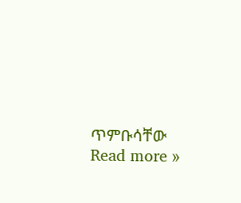ጥምቡሳቸው Read more »